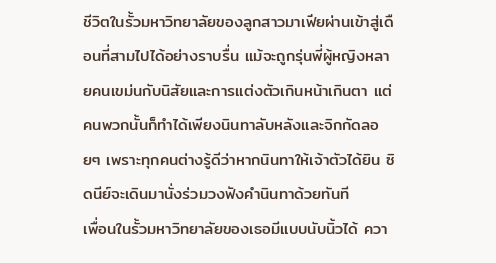ชีวิตในรั้วมหาวิทยาลัยของลูกสาวมาเฟียผ่านเข้าสู่เดือนที่สามไปได้อย่างราบรื่น แม้จะถูกรุ่นพี่ผู้หญิงหลายคนเขม่นกับนิสัยและการแต่งตัวเกินหน้าเกินตา แต่คนพวกนั้นก็ทำได้เพียงนินทาลับหลังและจิกกัดลอยๆ เพราะทุกคนต่างรู้ดีว่าหากนินทาให้เจ้าตัวได้ยิน ซิดนีย์จะเดินมานั่งร่วมวงฟังคำนินทาด้วยทันที
เพื่อนในรั้วมหาวิทยาลัยของเธอมีแบบนับนิ้วได้ ควา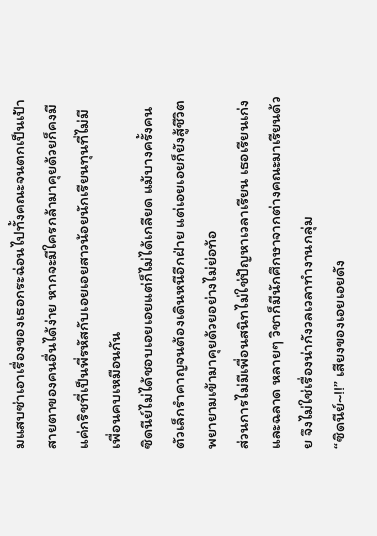มแสบซ่าเอาเรื่องของเธอกระฉ่อนไปทั้งคณะจนตกเป็นเป้าสายตาของคนอื่นได้ง่าย หากจะมีใครกล้ามาคุยด้วยก็คงมีแค่กริชที่เป็นพี่รหัสกับเอยเอยสาวน้อยนักเรียนทุนที่ไม่มีเพื่อนคบเหมือนกัน
ซิดนีย์ไม่ได้ชอบเอยเอยแต่ก็ไม่ได้เกลียด แม้บางครั้งคนตัวเล็กรำคาญจนต้องเดินหนีอีกฝ่าย แต่เอยเอยก็ยังสู้ชีวิตพยายามเข้ามาคุยด้วยอย่างไม่ย่อท้อ
ส่วนการไม่มีเพื่อนสนิทไม่ใช่ปัญหาเวลาเรียน เธอเรียนเก่งและฉลาด หลายๆ วิชาก็มีนักศึกษาจากต่างคณะมาเรียนด้วย จึงไม่ใช่เรื่องน่ากังวลเวลาทำงานกลุ่ม
“ซิดนีย์~!!” เสียงของเอยเอยดัง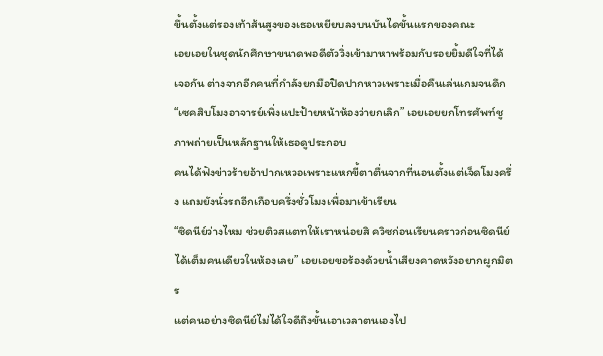ขึ้นตั้งแต่รองเท้าส้นสูงของเธอเหยียบลงบนบันไดขั้นแรกของคณะ
เอยเอยในชุดนักศึกษาขนาดพอดีตัววิ่งเข้ามาหาพร้อมกับรอยยิ้มดีใจที่ได้เจอกัน ต่างจากอีกคนที่กำลังยกมือปิดปากหาวเพราะเมื่อคืนเล่นเกมจนดึก
“เซคสิบโมงอาจารย์เพิ่งแปะป้ายหน้าห้องว่ายกเลิก” เอยเอยยกโทรศัพท์ชูภาพถ่ายเป็นหลักฐานให้เธอดูประกอบ
คนได้ฟังข่าวร้ายอ้าปากเหวอเพราะแหกขี้ตาตื่นจากที่นอนตั้งแต่เจ็ดโมงครึ่ง แถมยังนั่งรถอีกเกือบครึ่งชั่วโมงเพื่อมาเข้าเรียน
“ซิดนีย์ว่างไหม ช่วยติวสแตทให้เราหน่อยสิ ควิซก่อนเรียนคราวก่อนซิดนีย์ได้เต็มคนเดียวในห้องเลย” เอยเอยขอร้องด้วยน้ำเสียงคาดหวังอยากผูกมิตร
แต่คนอย่างซิดนีย์ไม่ได้ใจดีถึงขั้นเอาเวลาตนเองไป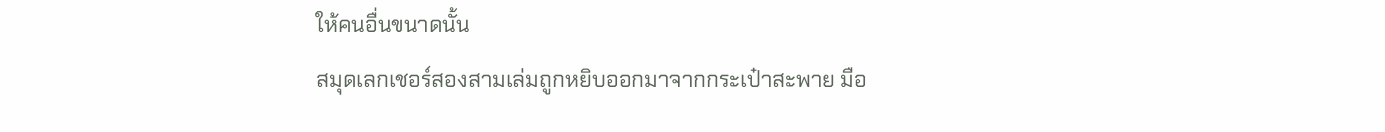ให้คนอื่นขนาดนั้น
สมุดเลกเชอร์สองสามเล่มถูกหยิบออกมาจากกระเป๋าสะพาย มือ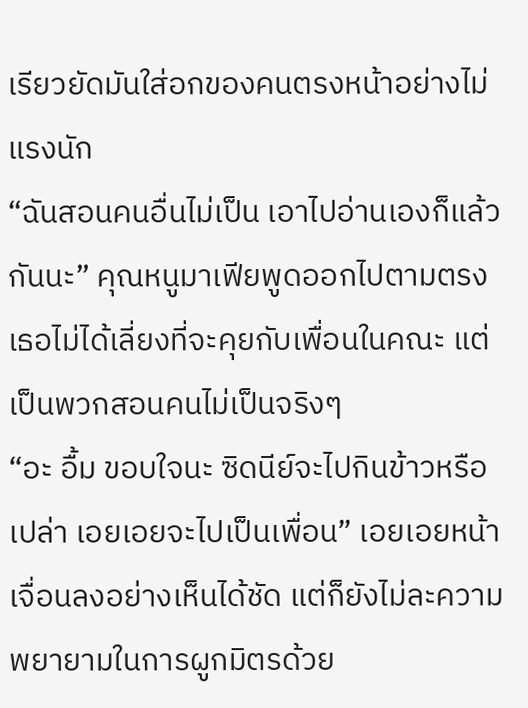เรียวยัดมันใส่อกของคนตรงหน้าอย่างไม่แรงนัก
“ฉันสอนคนอื่นไม่เป็น เอาไปอ่านเองก็แล้วกันนะ” คุณหนูมาเฟียพูดออกไปตามตรง
เธอไม่ได้เลี่ยงที่จะคุยกับเพื่อนในคณะ แต่เป็นพวกสอนคนไม่เป็นจริงๆ
“อะ อื้ม ขอบใจนะ ซิดนีย์จะไปกินข้าวหรือเปล่า เอยเอยจะไปเป็นเพื่อน” เอยเอยหน้าเจื่อนลงอย่างเห็นได้ชัด แต่ก็ยังไม่ละความพยายามในการผูกมิตรด้วย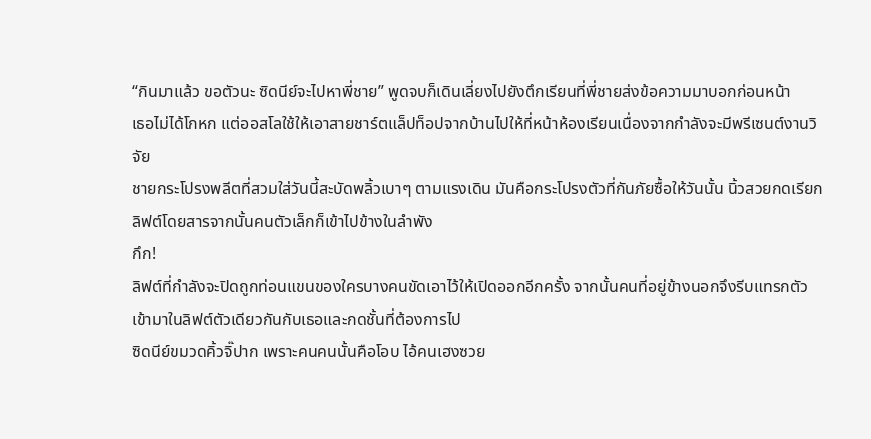“กินมาแล้ว ขอตัวนะ ซิดนีย์จะไปหาพี่ชาย” พูดจบก็เดินเลี่ยงไปยังตึกเรียนที่พี่ชายส่งข้อความมาบอกก่อนหน้า
เธอไม่ได้โกหก แต่ออสโลใช้ให้เอาสายชาร์ตแล็ปท็อปจากบ้านไปให้ที่หน้าห้องเรียนเนื่องจากกำลังจะมีพรีเซนต์งานวิจัย
ชายกระโปรงพลีตที่สวมใส่วันนี้สะบัดพลิ้วเบาๆ ตามแรงเดิน มันคือกระโปรงตัวที่กันภัยซื้อให้วันนั้น นิ้วสวยกดเรียกลิฟต์โดยสารจากนั้นคนตัวเล็กก็เข้าไปข้างในลำพัง
กึก!
ลิฟต์ที่กำลังจะปิดถูกท่อนแขนของใครบางคนขัดเอาไว้ให้เปิดออกอีกครั้ง จากนั้นคนที่อยู่ข้างนอกจึงรีบแทรกตัวเข้ามาในลิฟต์ตัวเดียวกันกับเธอและกดชั้นที่ต้องการไป
ซิดนีย์ขมวดคิ้วจิ๊ปาก เพราะคนคนนั้นคือโอบ ไอ้คนเฮงซวย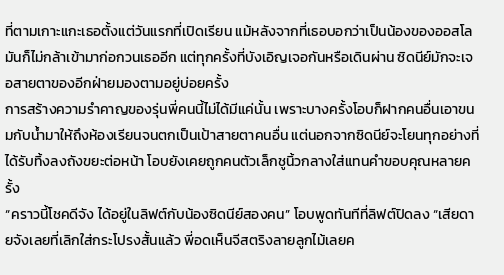ที่ตามเกาะแกะเธอตั้งแต่วันแรกที่เปิดเรียน แม้หลังจากที่เธอบอกว่าเป็นน้องของออสโลมันก็ไม่กล้าเข้ามาก่อกวนเธออีก แต่ทุกครั้งที่บังเอิญเจอกันหรือเดินผ่าน ซิดนีย์มักจะเจอสายตาของอีกฝ่ายมองตามอยู่บ่อยครั้ง
การสร้างความรำคาญของรุ่นพี่คนนี้ไม่ได้มีแค่นั้น เพราะบางครั้งโอบก็ฝากคนอื่นเอาขนมกับน้ำมาให้ถึงห้องเรียนจนตกเป็นเป้าสายตาคนอื่น แต่นอกจากซิดนีย์จะโยนทุกอย่างที่ได้รับทิ้งลงถังขยะต่อหน้า โอบยังเคยถูกคนตัวเล็กชูนิ้วกลางใส่แทนคำขอบคุณหลายครั้ง
“คราวนี้โชคดีจัง ได้อยู่ในลิฟต์กับน้องซิดนีย์สองคน” โอบพูดทันทีที่ลิฟต์ปิดลง “เสียดายจังเลยที่เลิกใส่กระโปรงสั้นแล้ว พี่อดเห็นจีสตริงลายลูกไม้เลยค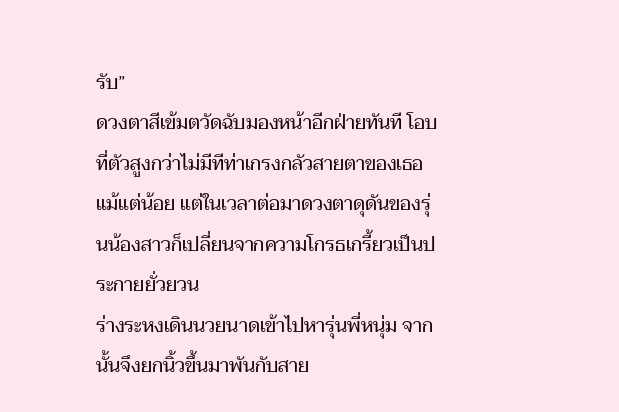รับ”
ดวงตาสีเข้มตวัดฉับมองหน้าอีกฝ่ายทันที โอบที่ตัวสูงกว่าไม่มีทีท่าเกรงกลัวสายตาของเธอแม้แต่น้อย แต่ในเวลาต่อมาดวงตาดุดันของรุ่นน้องสาวก็เปลี่ยนจากความโกรธเกรี้ยวเป็นประกายยั่วยวน
ร่างระหงเดินนวยนาดเข้าไปหารุ่นพี่หนุ่ม จากนั้นจึงยกนิ้วขึ้นมาพันกับสาย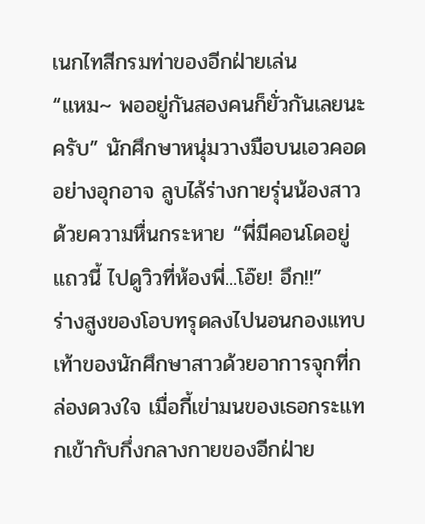เนกไทสีกรมท่าของอีกฝ่ายเล่น
“แหม~ พออยู่กันสองคนก็ยั่วกันเลยนะครับ” นักศึกษาหนุ่มวางมือบนเอวคอดอย่างอุกอาจ ลูบไล้ร่างกายรุ่นน้องสาวด้วยความหื่นกระหาย “พี่มีคอนโดอยู่แถวนี้ ไปดูวิวที่ห้องพี่...โอ๊ย! อึก!!”
ร่างสูงของโอบทรุดลงไปนอนกองแทบเท้าของนักศึกษาสาวด้วยอาการจุกที่กล่องดวงใจ เมื่อกี้เข่ามนของเธอกระแทกเข้ากับกึ่งกลางกายของอีกฝ่าย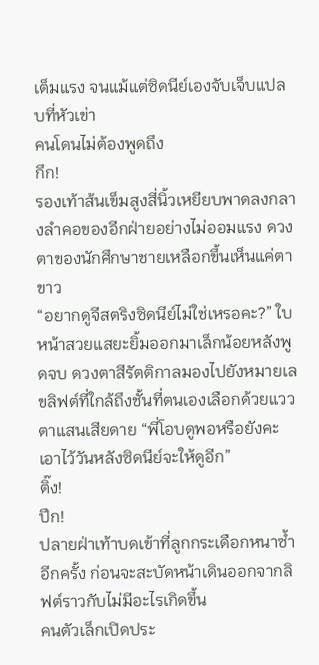เต็มแรง จนแม้แต่ซิดนีย์เองจับเจ็บแปลบที่หัวเข่า
คนโดนไม่ต้องพูดถึง
กึก!
รองเท้าส้นเข็มสูงสี่นิ้วเหยียบพาดลงกลางลำคอของอีกฝ่ายอย่างไม่ออมแรง ดวงตาของนักศึกษาชายเหลือกขึ้นเห็นแค่ตาขาว
“อยากดูจีสตริงซิดนีย์ไม่ใช่เหรอคะ?” ใบหน้าสวยแสยะยิ้มออกมาเล็กน้อยหลังพูดจบ ดวงตาสีรัตติกาลมองไปยังหมายเลขลิฟต์ที่ใกล้ถึงชั้นที่ตนเองเลือกด้วยแววตาแสนเสียดาย “พี่โอบดูพอหรือยังคะ เอาไว้วันหลังซิดนีย์จะให้ดูอีก”
ติ๊ง!
ปึก!
ปลายฝ่าเท้าบดเข้าที่ลูกกระเดือกหนาซ้ำอีกครั้ง ก่อนจะสะบัดหน้าเดินออกจากลิฟต์ราวกับไม่มีอะไรเกิดขึ้น
คนตัวเล็กเปิดประ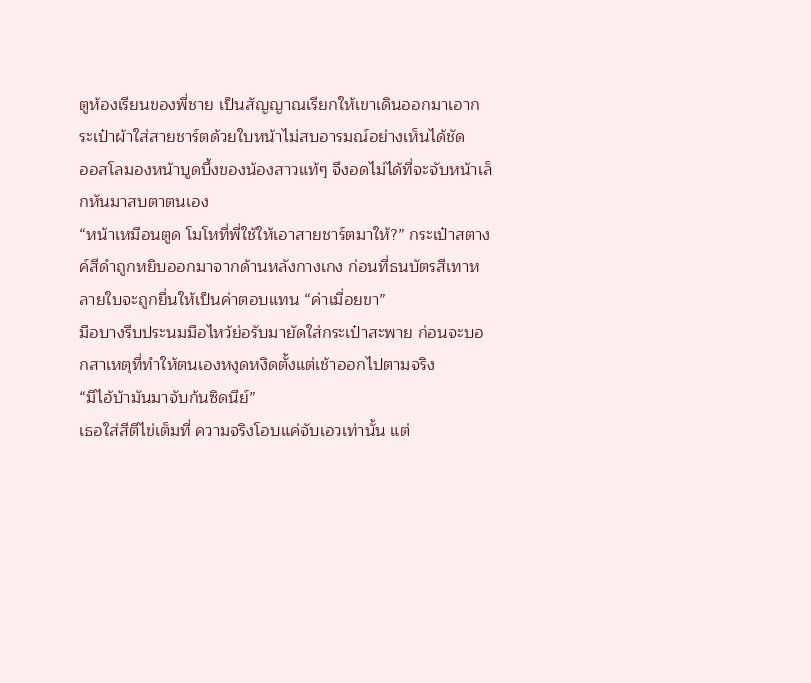ตูห้องเรียนของพี่ชาย เป็นสัญญาณเรียกให้เขาเดินออกมาเอากระเป๋าผ้าใส่สายชาร์ตด้วยใบหน้าไม่สบอารมณ์อย่างเห็นได้ชัด
ออสโลมองหน้าบูดบึ้งของน้องสาวแท้ๆ จึงอดไม่ได้ที่จะจับหน้าเล็กหันมาสบตาตนเอง
“หน้าเหมือนตูด โมโหที่พี่ใช้ให้เอาสายชาร์ตมาให้?” กระเป๋าสตางค์สีดำถูกหยิบออกมาจากด้านหลังกางเกง ก่อนที่ธนบัตรสีเทาหลายใบจะถูกยื่นให้เป็นค่าตอบแทน “ค่าเมื่อยขา”
มือบางรีบประนมมือไหว้ย่อรับมายัดใส่กระเป๋าสะพาย ก่อนจะบอกสาเหตุที่ทำให้ตนเองหงุดหงิดตั้งแต่เช้าออกไปตามจริง
“มีไอ้บ้ามันมาจับก้นซิดนีย์”
เธอใส่สีตีไข่เต็มที่ ความจริงโอบแค่จับเอวเท่านั้น แต่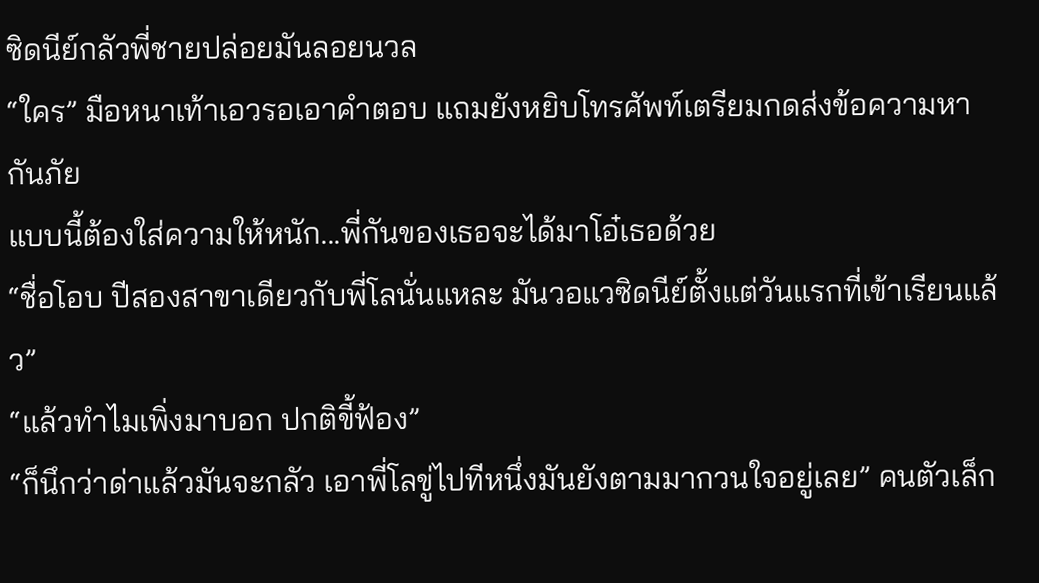ซิดนีย์กลัวพี่ชายปล่อยมันลอยนวล
“ใคร” มือหนาเท้าเอวรอเอาคำตอบ แถมยังหยิบโทรศัพท์เตรียมกดส่งข้อความหากันภัย
แบบนี้ต้องใส่ความให้หนัก...พี่กันของเธอจะได้มาโอ๋เธอด้วย
“ชื่อโอบ ปีสองสาขาเดียวกับพี่โลนั่นแหละ มันวอแวซิดนีย์ตั้งแต่วันแรกที่เข้าเรียนแล้ว”
“แล้วทำไมเพิ่งมาบอก ปกติขี้ฟ้อง”
“ก็นึกว่าด่าแล้วมันจะกลัว เอาพี่โลขู่ไปทีหนึ่งมันยังตามมากวนใจอยู่เลย” คนตัวเล็ก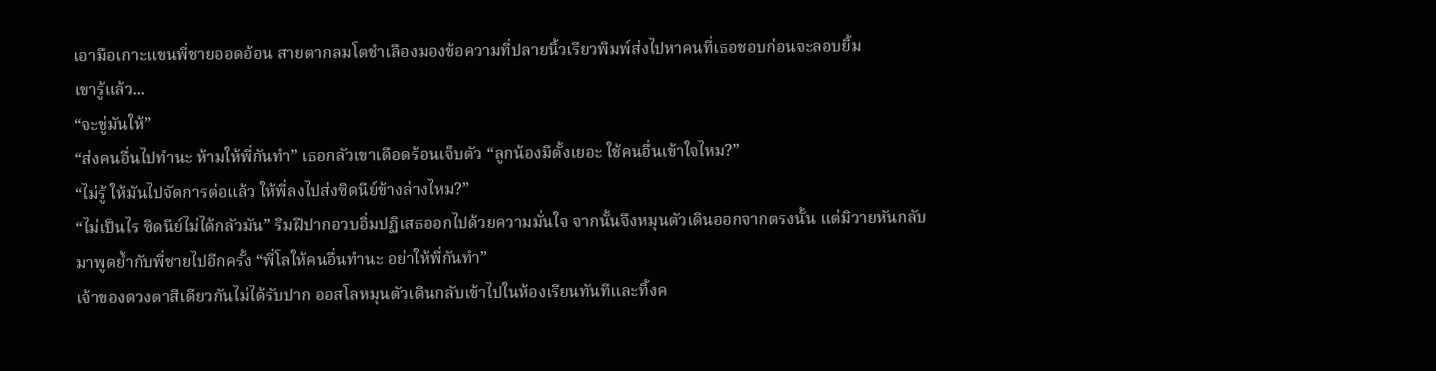เอามือเกาะแขนพี่ชายออดอ้อน สายตากลมโตชำเลืองมองข้อความที่ปลายนิ้วเรียวพิมพ์ส่งไปหาคนที่เธอชอบก่อนจะลอบยิ้ม
เขารู้แล้ว...
“จะขู่มันให้”
“ส่งคนอื่นไปทำนะ ห้ามให้พี่กันทำ” เธอกลัวเขาเดือดร้อนเจ็บตัว “ลูกน้องมีตั้งเยอะ ใช้คนอื่นเข้าใจไหม?”
“ไม่รู้ ให้มันไปจัดการต่อแล้ว ให้พี่ลงไปส่งซิดนีย์ข้างล่างไหม?”
“ไม่เป็นไร ซิดนีย์ไม่ได้กลัวมัน” ริมฝีปากอวบอิ่มปฏิเสธออกไปด้วยความมั่นใจ จากนั้นจึงหมุนตัวเดินออกจากตรงนั้น แต่มิวายหันกลับมาพูดย้ำกับพี่ชายไปอีกครั้ง “พี่โลให้คนอื่นทำนะ อย่าให้พี่กันทำ”
เจ้าของดวงตาสีเดียวกันไม่ได้รับปาก ออสโลหมุนตัวเดินกลับเข้าไปในห้องเรียนทันทีและทิ้งค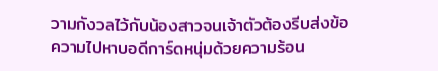วามกังวลไว้กับน้องสาวจนเจ้าตัวต้องรีบส่งข้อความไปหาบอดีการ์ดหนุ่มด้วยความร้อน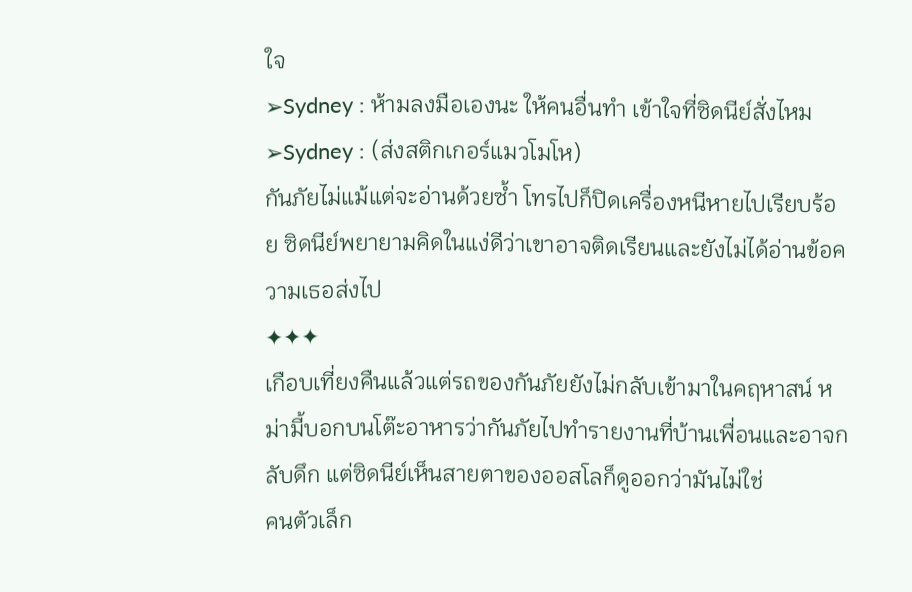ใจ
➢Sydney : ห้ามลงมือเองนะ ให้คนอื่นทำ เข้าใจที่ซิดนีย์สั่งไหม
➢Sydney : (ส่งสติกเกอร์แมวโมโห)
กันภัยไม่แม้แต่จะอ่านด้วยซ้ำ โทรไปก็ปิดเครื่องหนีหายไปเรียบร้อย ซิดนีย์พยายามคิดในแง่ดีว่าเขาอาจติดเรียนและยังไม่ได้อ่านข้อความเธอส่งไป
✦✦✦
เกือบเที่ยงคืนแล้วแต่รถของกันภัยยังไม่กลับเข้ามาในคฤหาสน์ หม่ามี้บอกบนโต๊ะอาหารว่ากันภัยไปทำรายงานที่บ้านเพื่อนและอาจกลับดึก แต่ซิดนีย์เห็นสายตาของออสโลก็ดูออกว่ามันไม่ใช่
คนตัวเล็ก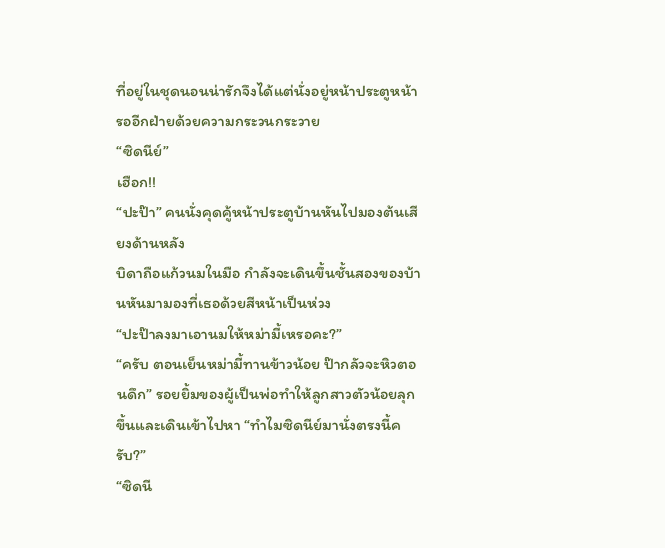ที่อยู่ในชุดนอนน่ารักจึงได้แต่นั่งอยู่หน้าประตูหน้ารออีกฝ่ายด้วยความกระวนกระวาย
“ซิดนีย์”
เฮือก!!
“ปะป๊า” คนนั่งคุดคู้หน้าประตูบ้านหันไปมองต้นเสียงด้านหลัง
บิดาถือแก้วนมในมือ กำลังจะเดินขึ้นชั้นสองของบ้านหันมามองที่เธอด้วยสีหน้าเป็นห่วง
“ปะป๊าลงมาเอานมให้หม่ามี้เหรอคะ?”
“ครับ ตอนเย็นหม่ามี้ทานข้าวน้อย ป๊ากลัวจะหิวตอนดึก” รอยยิ้มของผู้เป็นพ่อทำให้ลูกสาวตัวน้อยลุกขึ้นและเดินเข้าไปหา “ทำไมซิดนีย์มานั่งตรงนี้ครับ?”
“ซิดนี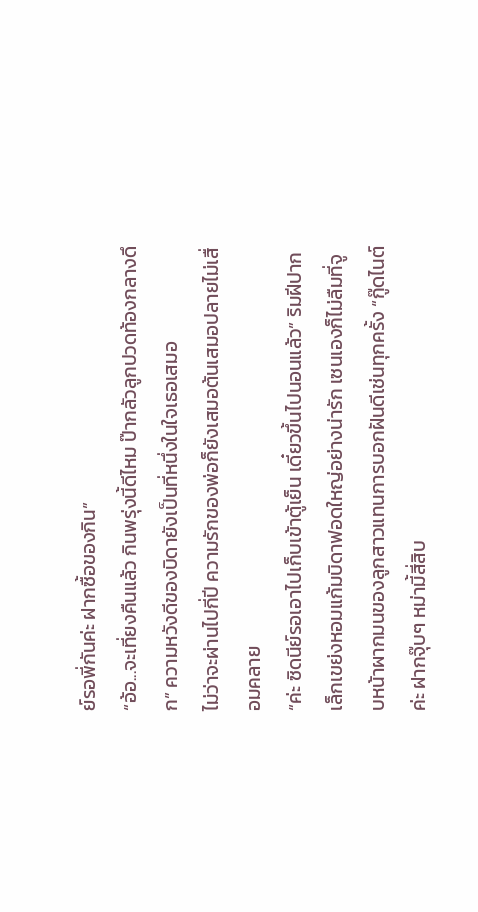ย์รอพี่กันค่ะ ฝากซื้อของกิน”
“อ้อ...จะเที่ยงคืนแล้ว กินพรุ่งนี้ดีไหม ป๊ากลัวลูกปวดท้องกลางดึก” ความหวังดีของบิดายังเป็นที่หนึ่งในใจเธอเสมอ
ไม่ว่าจะผ่านไปกี่ปี ความรักของพ่อก็ยังเสมอต้นเสมอปลายไม่เสื่อมคลาย
“ค่ะ ซิดนีย์รอเอาไปเก็บเข้าตู้เย็น เดี๋ยวขึ้นไปนอนแล้ว” ริมฝีปากเล็กเขย่งหอมแก้มบิดาฟอดใหญ่อย่างน่ารัก เซนเองก็ไม่ลืมที่จูบหน้าผากมนของลูกสาวแทนการบอกฝันดีเช่นทุกครั้ง “กู๊ดไนต์ค่ะ ฝากจุ๊บๆ หม่ามี้สี่สิบ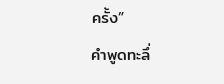ครั้ง”
คำพูดทะลึ่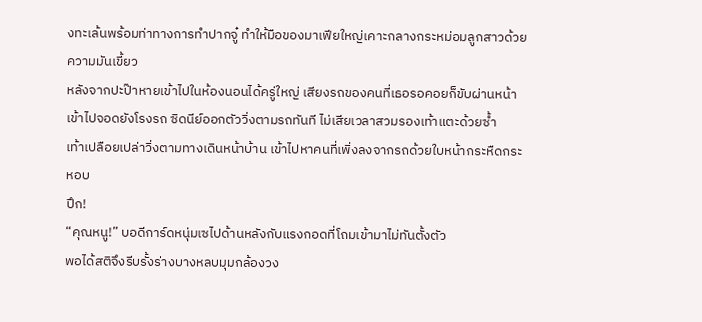งทะเล้นพร้อมท่าทางการทำปากจู๋ ทำให้มือของมาเฟียใหญ่เคาะกลางกระหม่อมลูกสาวด้วยความมันเขี้ยว
หลังจากปะป๊าหายเข้าไปในห้องนอนได้ครู่ใหญ่ เสียงรถของคนที่เธอรอคอยก็ขับผ่านหน้าเข้าไปจอดยังโรงรถ ซิดนีย์ออกตัววิ่งตามรถทันที ไม่เสียเวลาสวมรองเท้าแตะด้วยซ้ำ
เท้าเปลือยเปล่าวิ่งตามทางเดินหน้าบ้าน เข้าไปหาคนที่เพิ่งลงจากรถด้วยใบหน้ากระหืดกระหอบ
ปึก!
“คุณหนู!” บอดีการ์ดหนุ่มเซไปด้านหลังกับแรงกอดที่โถมเข้ามาไม่ทันตั้งตัว
พอได้สติจึงรีบรั้งร่างบางหลบมุมกล้องวง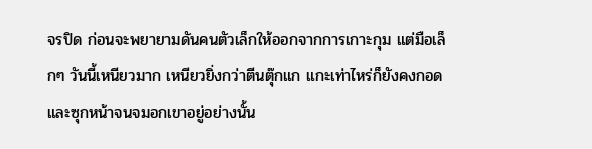จรปิด ก่อนจะพยายามดันคนตัวเล็กให้ออกจากการเกาะกุม แต่มือเล็กๆ วันนี้เหนียวมาก เหนียวยิ่งกว่าตีนตุ๊กแก แกะเท่าไหร่ก็ยังคงกอดและซุกหน้าจนจมอกเขาอยู่อย่างนั้น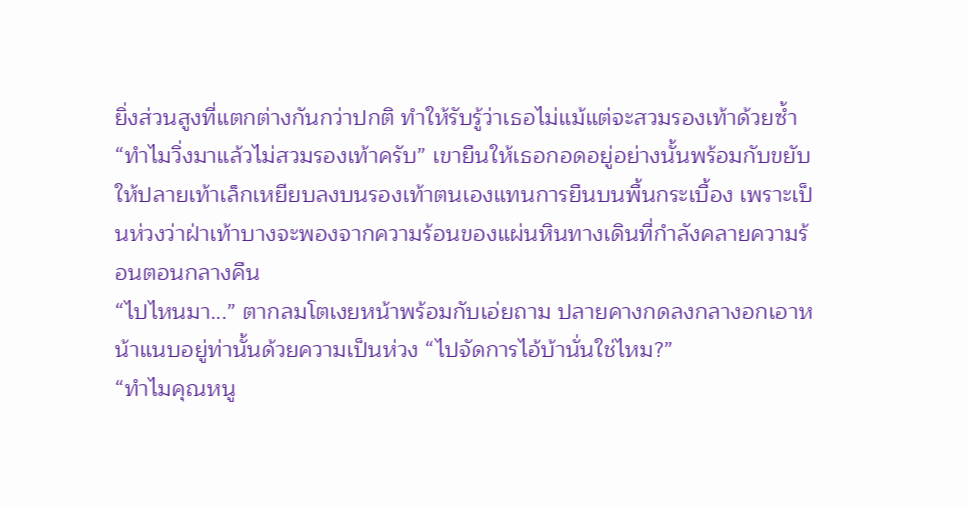ยิ่งส่วนสูงที่แตกต่างกันกว่าปกติ ทำให้รับรู้ว่าเธอไม่แม้แต่จะสวมรองเท้าด้วยซ้ำ
“ทำไมวิ่งมาแล้วไม่สวมรองเท้าครับ” เขายืนให้เธอกอดอยู่อย่างนั้นพร้อมกับขยับให้ปลายเท้าเล็กเหยียบลงบนรองเท้าตนเองแทนการยืนบนพื้นกระเบื้อง เพราะเป็นห่วงว่าฝ่าเท้าบางจะพองจากความร้อนของแผ่นหินทางเดินที่กำลังคลายความร้อนตอนกลางคืน
“ไปไหนมา...” ตากลมโตเงยหน้าพร้อมกับเอ่ยถาม ปลายคางกดลงกลางอกเอาหน้าแนบอยู่ท่านั้นด้วยความเป็นห่วง “ไปจัดการไอ้บ้านั่นใช่ไหม?”
“ทำไมคุณหนู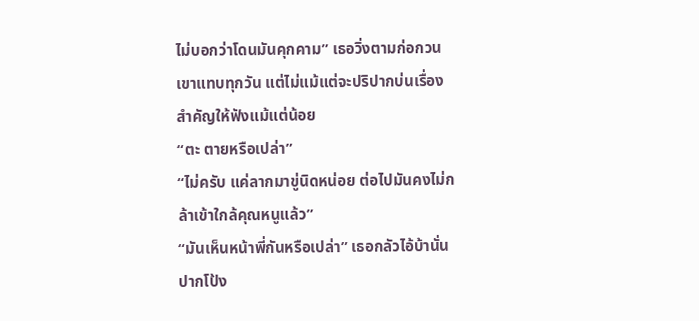ไม่บอกว่าโดนมันคุกคาม” เธอวิ่งตามก่อกวนเขาแทบทุกวัน แต่ไม่แม้แต่จะปริปากบ่นเรื่องสำคัญให้ฟังแม้แต่น้อย
“ตะ ตายหรือเปล่า”
“ไม่ครับ แค่ลากมาขู่นิดหน่อย ต่อไปมันคงไม่กล้าเข้าใกล้คุณหนูแล้ว”
“มันเห็นหน้าพี่กันหรือเปล่า” เธอกลัวไอ้บ้านั่นปากโป้ง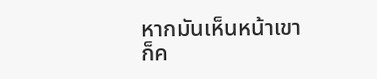หากมันเห็นหน้าเขาก็ค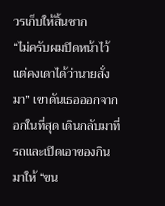วรเก็บให้สิ้นซาก
“ไม่ครับผมปิดหน้าไว้ แต่คงเดาได้ว่านายสั่งมา” เขาดันเธอออกจากอกในที่สุด เดินกลับมาที่รถและเปิดเอาของกินมาให้ “ขน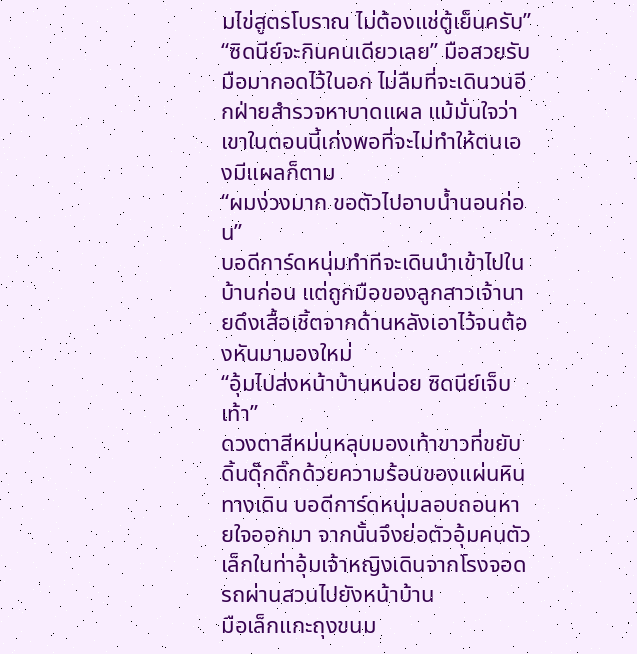มไข่สูตรโบราณ ไม่ต้องแช่ตู้เย็นครับ”
“ซิดนีย์จะกินคนเดียวเลย” มือสวยรับมือมากอดไว้ในอก ไม่ลืมที่จะเดินวนอีกฝ่ายสำรวจหาบาดแผล แม้มั่นใจว่าเขาในตอนนี้เก่งพอที่จะไม่ทำให้ตนเองมีแผลก็ตาม
“ผมง่วงมาก ขอตัวไปอาบน้ำนอนก่อน”
บอดีการ์ดหนุ่มทำทีจะเดินนำเข้าไปในบ้านก่อน แต่ถูกมือของลูกสาวเจ้านายดึงเสื้อเชิ้ตจากด้านหลังเอาไว้จนต้องหันมามองใหม่
“อุ้มไปส่งหน้าบ้านหน่อย ซิดนีย์เจ็บเท้า”
ดวงตาสีหม่นหลุบมองเท้าขาวที่ขยับดิ้นดุ๊กดิ๊กด้วยความร้อนของแผ่นหินทางเดิน บอดีการ์ดหนุ่มลอบถอนหายใจออกมา จากนั้นจึงย่อตัวอุ้มคนตัวเล็กในท่าอุ้มเจ้าหญิงเดินจากโรงจอดรถผ่านสวนไปยังหน้าบ้าน
มือเล็กแกะถุงขนม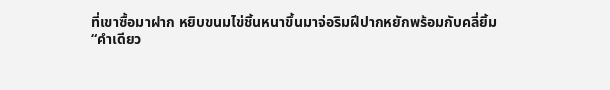ที่เขาซื้อมาฝาก หยิบขนมไข่ชิ้นหนาขึ้นมาจ่อริมฝีปากหยักพร้อมกับคลี่ยิ้ม
“คำเดียว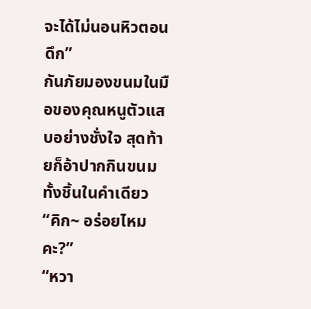จะได้ไม่นอนหิวตอนดึก”
กันภัยมองขนมในมือของคุณหนูตัวแสบอย่างชั่งใจ สุดท้ายก็อ้าปากกินขนมทั้งชิ้นในคำเดียว
“คิก~ อร่อยไหมคะ?”
“หวา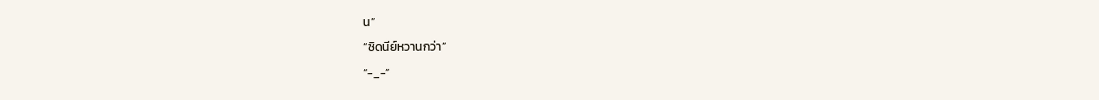น”
“ซิดนีย์หวานกว่า”
“-_-”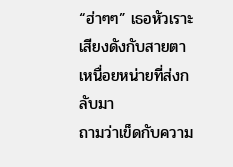“ฮ่าๆๆ” เธอหัวเราะเสียงดังกับสายตาเหนื่อยหน่ายที่ส่งกลับมา
ถามว่าเข็ดกับความ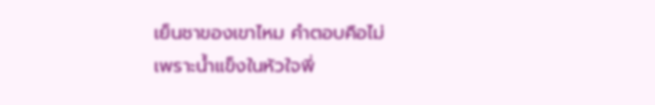เย็นชาของเขาไหม คำตอบคือไม่
เพราะน้ำแข็งในหัวใจพี่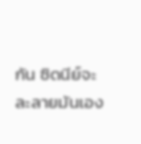กัน ซิดนีย์จะละลายมันเอง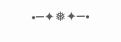•─✦❅✦─•